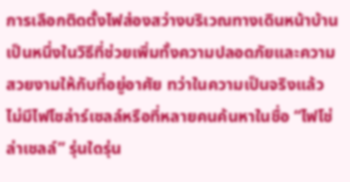การเลือกติดตั้งไฟส่องสว่างบริเวณทางเดินหน้าบ้านเป็นหนึ่งในวิธีที่ช่วยเพิ่มทั้งความปลอดภัยและความสวยงามให้กับที่อยู่อาศัย ทว่าในความเป็นจริงแล้ว ไม่มีไฟโซล่าร์เซลล์หรือที่หลายคนค้นหาในชื่อ “ไฟโช่ล่าเชลล์” รุ่นใดรุ่น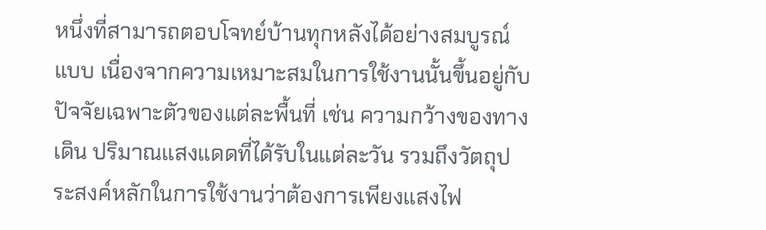หนึ่งที่สามารถตอบโจทย์บ้านทุกหลังได้อย่างสมบูรณ์แบบ เนื่องจากความเหมาะสมในการใช้งานนั้นขึ้นอยู่กับปัจจัยเฉพาะตัวของแต่ละพื้นที่ เช่น ความกว้างของทางเดิน ปริมาณแสงแดดที่ได้รับในแต่ละวัน รวมถึงวัตถุประสงค์หลักในการใช้งานว่าต้องการเพียงแสงไฟ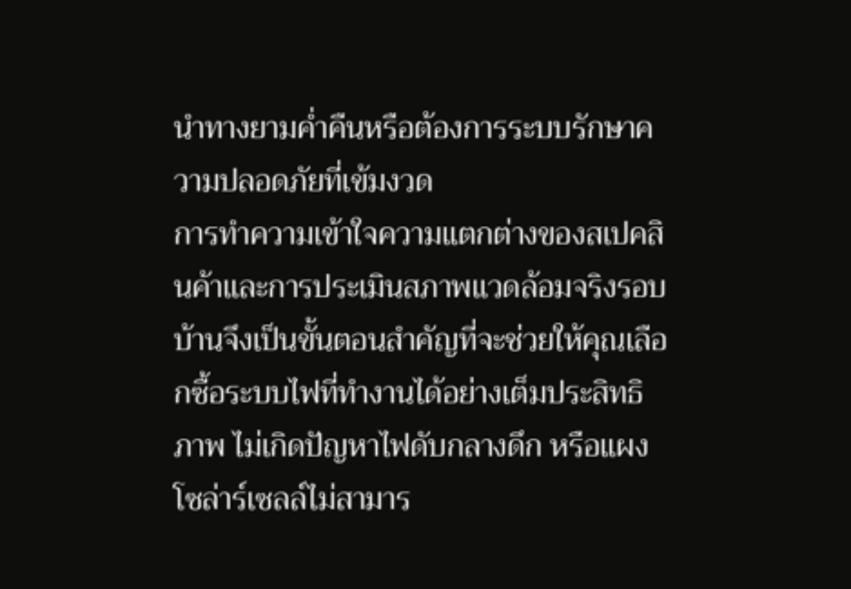นำทางยามค่ำคืนหรือต้องการระบบรักษาความปลอดภัยที่เข้มงวด
การทำความเข้าใจความแตกต่างของสเปคสินค้าและการประเมินสภาพแวดล้อมจริงรอบบ้านจึงเป็นขั้นตอนสำคัญที่จะช่วยให้คุณเลือกซื้อระบบไฟที่ทำงานได้อย่างเต็มประสิทธิภาพ ไม่เกิดปัญหาไฟดับกลางดึก หรือแผงโซล่าร์เซลล์ไม่สามาร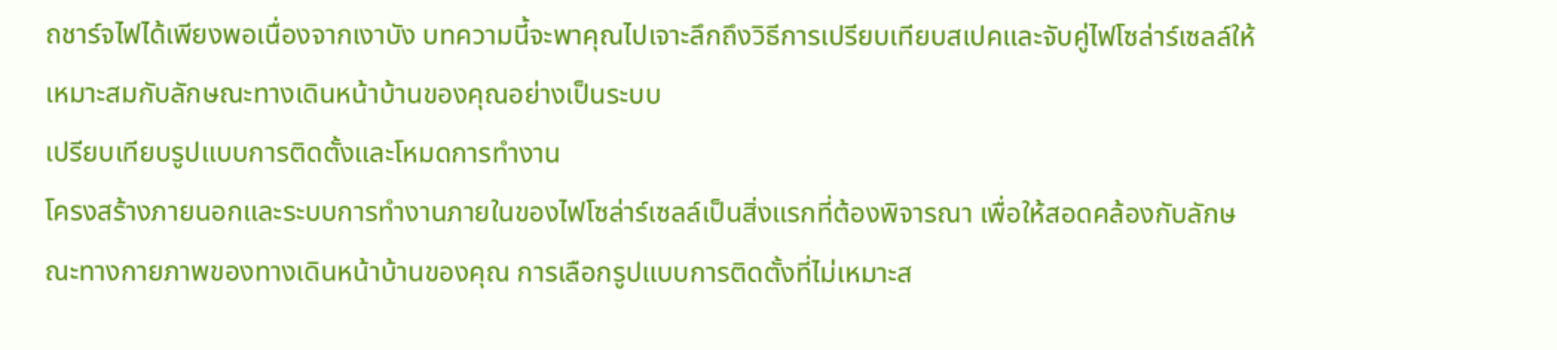ถชาร์จไฟได้เพียงพอเนื่องจากเงาบัง บทความนี้จะพาคุณไปเจาะลึกถึงวิธีการเปรียบเทียบสเปคและจับคู่ไฟโซล่าร์เซลล์ให้เหมาะสมกับลักษณะทางเดินหน้าบ้านของคุณอย่างเป็นระบบ
เปรียบเทียบรูปแบบการติดตั้งและโหมดการทำงาน
โครงสร้างภายนอกและระบบการทำงานภายในของไฟโซล่าร์เซลล์เป็นสิ่งแรกที่ต้องพิจารณา เพื่อให้สอดคล้องกับลักษณะทางกายภาพของทางเดินหน้าบ้านของคุณ การเลือกรูปแบบการติดตั้งที่ไม่เหมาะส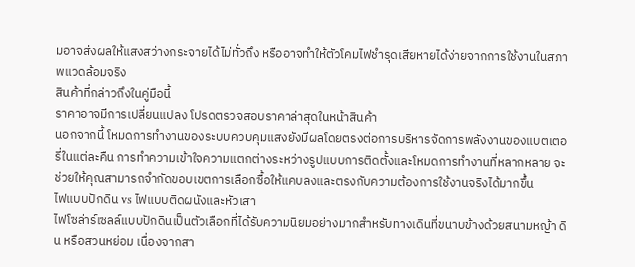มอาจส่งผลให้แสงสว่างกระจายได้ไม่ทั่วถึง หรืออาจทำให้ตัวโคมไฟชำรุดเสียหายได้ง่ายจากการใช้งานในสภาพแวดล้อมจริง
สินค้าที่กล่าวถึงในคู่มือนี้
ราคาอาจมีการเปลี่ยนแปลง โปรดตรวจสอบราคาล่าสุดในหน้าสินค้า
นอกจากนี้ โหมดการทำงานของระบบควบคุมแสงยังมีผลโดยตรงต่อการบริหารจัดการพลังงานของแบตเตอรี่ในแต่ละคืน การทำความเข้าใจความแตกต่างระหว่างรูปแบบการติดตั้งและโหมดการทำงานที่หลากหลาย จะช่วยให้คุณสามารถจำกัดขอบเขตการเลือกซื้อให้แคบลงและตรงกับความต้องการใช้งานจริงได้มากขึ้น
ไฟแบบปักดิน vs ไฟแบบติดผนังและหัวเสา
ไฟโซล่าร์เซลล์แบบปักดินเป็นตัวเลือกที่ได้รับความนิยมอย่างมากสำหรับทางเดินที่ขนาบข้างด้วยสนามหญ้า ดิน หรือสวนหย่อม เนื่องจากสา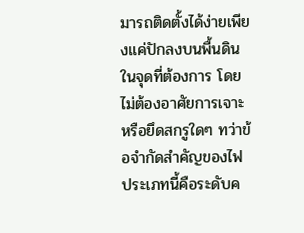มารถติดตั้งได้ง่ายเพียงแค่ปักลงบนพื้นดินในจุดที่ต้องการ โดยไม่ต้องอาศัยการเจาะหรือยึดสกรูใดๆ ทว่าข้อจำกัดสำคัญของไฟประเภทนี้คือระดับค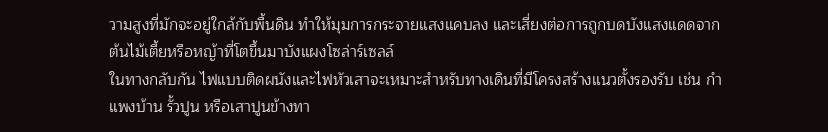วามสูงที่มักจะอยู่ใกล้กับพื้นดิน ทำให้มุมการกระจายแสงแคบลง และเสี่ยงต่อการถูกบดบังแสงแดดจากต้นไม้เตี้ยหรือหญ้าที่โตขึ้นมาบังแผงโซล่าร์เซลล์
ในทางกลับกัน ไฟแบบติดผนังและไฟหัวเสาจะเหมาะสำหรับทางเดินที่มีโครงสร้างแนวตั้งรองรับ เช่น กำแพงบ้าน รั้วปูน หรือเสาปูนข้างทา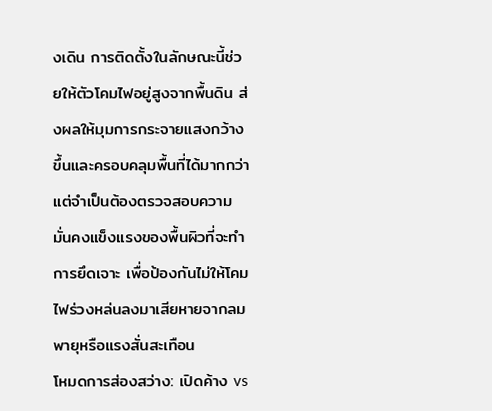งเดิน การติดตั้งในลักษณะนี้ช่วยให้ตัวโคมไฟอยู่สูงจากพื้นดิน ส่งผลให้มุมการกระจายแสงกว้างขึ้นและครอบคลุมพื้นที่ได้มากกว่า แต่จำเป็นต้องตรวจสอบความมั่นคงแข็งแรงของพื้นผิวที่จะทำการยึดเจาะ เพื่อป้องกันไม่ให้โคมไฟร่วงหล่นลงมาเสียหายจากลมพายุหรือแรงสั่นสะเทือน
โหมดการส่องสว่าง: เปิดค้าง vs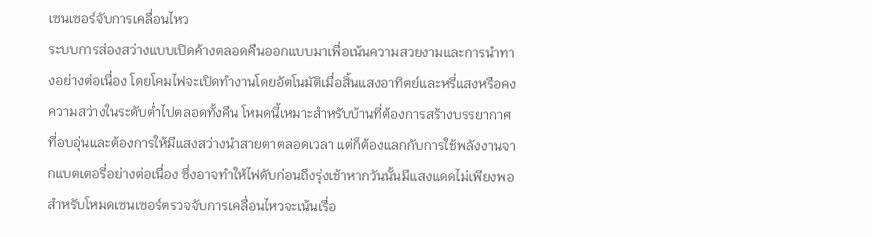เซนเซอร์จับการเคลื่อนไหว
ระบบการส่องสว่างแบบเปิดค้างตลอดคืนออกแบบมาเพื่อเน้นความสวยงามและการนำทางอย่างต่อเนื่อง โดยโคมไฟจะเปิดทำงานโดยอัตโนมัติเมื่อสิ้นแสงอาทิตย์และหรี่แสงหรือคงความสว่างในระดับต่ำไปตลอดทั้งคืน โหมดนี้เหมาะสำหรับบ้านที่ต้องการสร้างบรรยากาศที่อบอุ่นและต้องการให้มีแสงสว่างนำสายตาตลอดเวลา แต่ก็ต้องแลกกับการใช้พลังงานจากแบตเตอรี่อย่างต่อเนื่อง ซึ่งอาจทำให้ไฟดับก่อนถึงรุ่งเช้าหากวันนั้นมีแสงแดดไม่เพียงพอ
สำหรับโหมดเซนเซอร์ตรวจจับการเคลื่อนไหวจะเน้นเรื่อ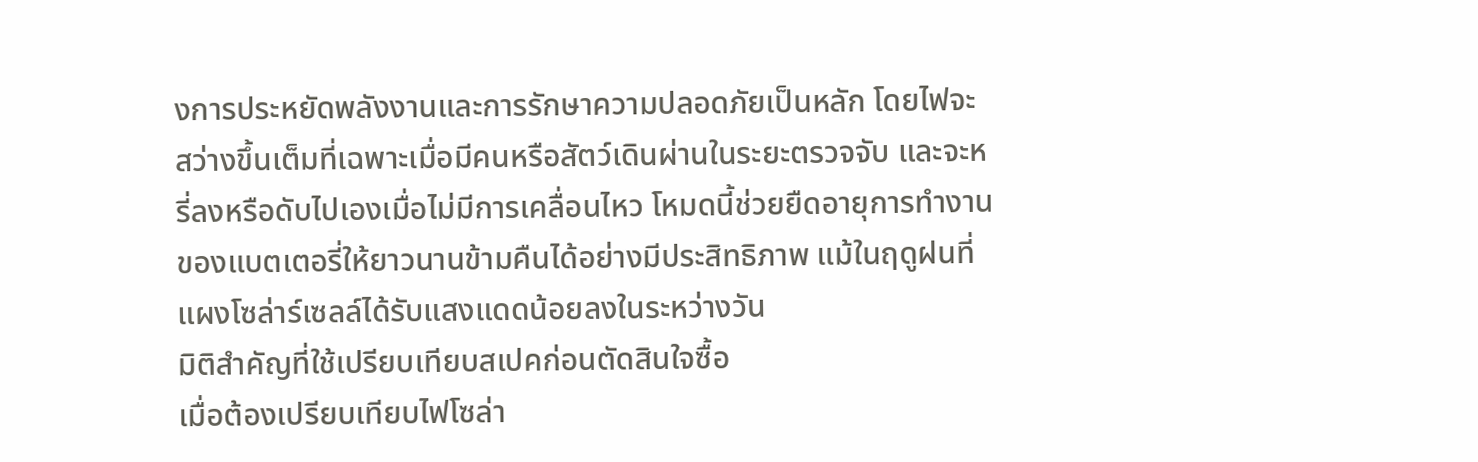งการประหยัดพลังงานและการรักษาความปลอดภัยเป็นหลัก โดยไฟจะสว่างขึ้นเต็มที่เฉพาะเมื่อมีคนหรือสัตว์เดินผ่านในระยะตรวจจับ และจะหรี่ลงหรือดับไปเองเมื่อไม่มีการเคลื่อนไหว โหมดนี้ช่วยยืดอายุการทำงานของแบตเตอรี่ให้ยาวนานข้ามคืนได้อย่างมีประสิทธิภาพ แม้ในฤดูฝนที่แผงโซล่าร์เซลล์ได้รับแสงแดดน้อยลงในระหว่างวัน
มิติสำคัญที่ใช้เปรียบเทียบสเปคก่อนตัดสินใจซื้อ
เมื่อต้องเปรียบเทียบไฟโซล่า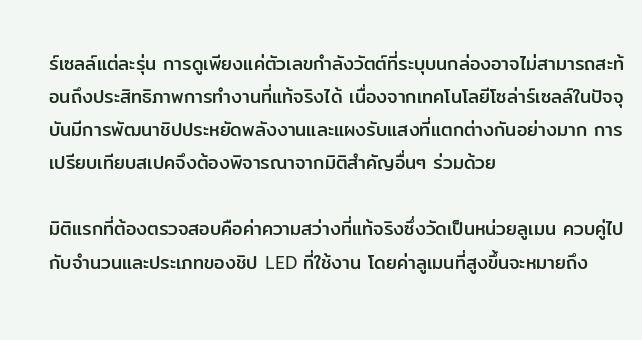ร์เซลล์แต่ละรุ่น การดูเพียงแค่ตัวเลขกำลังวัตต์ที่ระบุบนกล่องอาจไม่สามารถสะท้อนถึงประสิทธิภาพการทำงานที่แท้จริงได้ เนื่องจากเทคโนโลยีโซล่าร์เซลล์ในปัจจุบันมีการพัฒนาชิปประหยัดพลังงานและแผงรับแสงที่แตกต่างกันอย่างมาก การเปรียบเทียบสเปคจึงต้องพิจารณาจากมิติสำคัญอื่นๆ ร่วมด้วย

มิติแรกที่ต้องตรวจสอบคือค่าความสว่างที่แท้จริงซึ่งวัดเป็นหน่วยลูเมน ควบคู่ไปกับจำนวนและประเภทของชิป LED ที่ใช้งาน โดยค่าลูเมนที่สูงขึ้นจะหมายถึง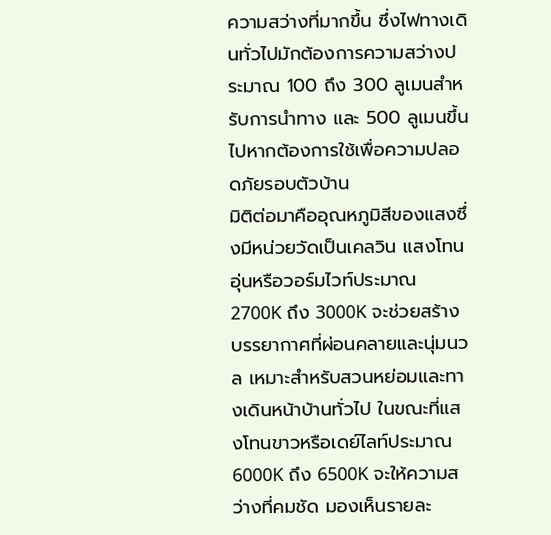ความสว่างที่มากขึ้น ซึ่งไฟทางเดินทั่วไปมักต้องการความสว่างประมาณ 100 ถึง 300 ลูเมนสำหรับการนำทาง และ 500 ลูเมนขึ้นไปหากต้องการใช้เพื่อความปลอดภัยรอบตัวบ้าน
มิติต่อมาคืออุณหภูมิสีของแสงซึ่งมีหน่วยวัดเป็นเคลวิน แสงโทนอุ่นหรือวอร์มไวท์ประมาณ 2700K ถึง 3000K จะช่วยสร้างบรรยากาศที่ผ่อนคลายและนุ่มนวล เหมาะสำหรับสวนหย่อมและทางเดินหน้าบ้านทั่วไป ในขณะที่แสงโทนขาวหรือเดย์ไลท์ประมาณ 6000K ถึง 6500K จะให้ความสว่างที่คมชัด มองเห็นรายละ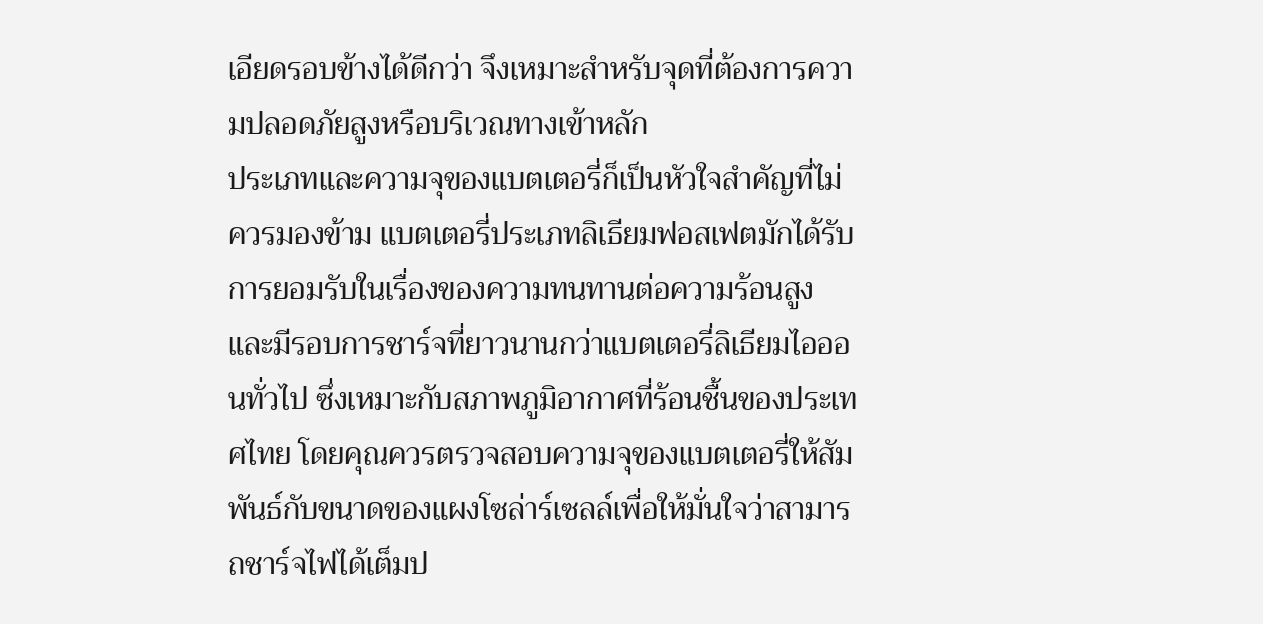เอียดรอบข้างได้ดีกว่า จึงเหมาะสำหรับจุดที่ต้องการความปลอดภัยสูงหรือบริเวณทางเข้าหลัก
ประเภทและความจุของแบตเตอรี่ก็เป็นหัวใจสำคัญที่ไม่ควรมองข้าม แบตเตอรี่ประเภทลิเธียมฟอสเฟตมักได้รับการยอมรับในเรื่องของความทนทานต่อความร้อนสูงและมีรอบการชาร์จที่ยาวนานกว่าแบตเตอรี่ลิเธียมไอออนทั่วไป ซึ่งเหมาะกับสภาพภูมิอากาศที่ร้อนชื้นของประเทศไทย โดยคุณควรตรวจสอบความจุของแบตเตอรี่ให้สัมพันธ์กับขนาดของแผงโซล่าร์เซลล์เพื่อให้มั่นใจว่าสามารถชาร์จไฟได้เต็มป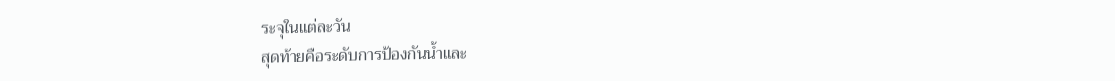ระจุในแต่ละวัน
สุดท้ายคือระดับการป้องกันน้ำและ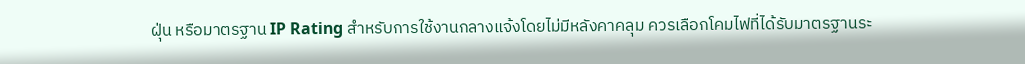ฝุ่น หรือมาตรฐาน IP Rating สำหรับการใช้งานกลางแจ้งโดยไม่มีหลังคาคลุม ควรเลือกโคมไฟที่ได้รับมาตรฐานระ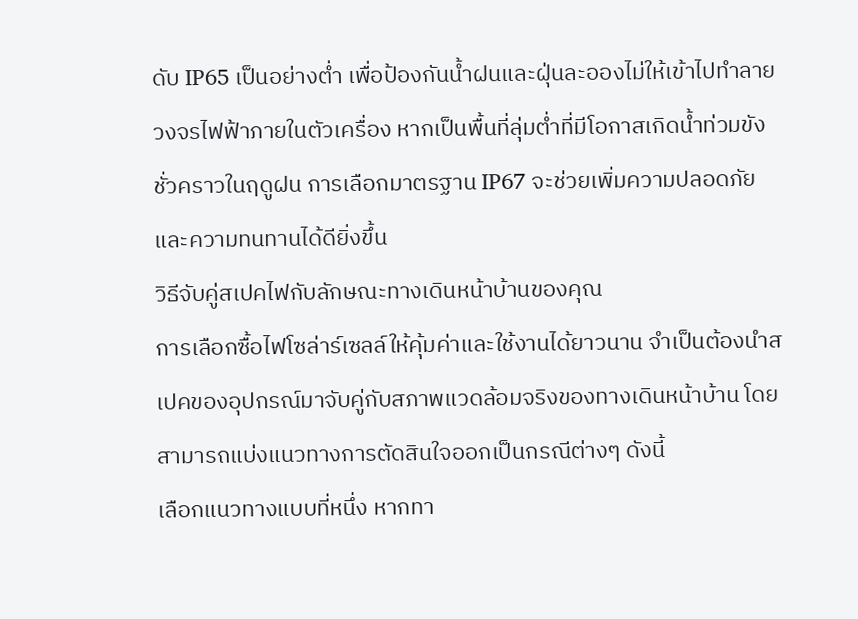ดับ IP65 เป็นอย่างต่ำ เพื่อป้องกันน้ำฝนและฝุ่นละอองไม่ให้เข้าไปทำลายวงจรไฟฟ้าภายในตัวเครื่อง หากเป็นพื้นที่ลุ่มต่ำที่มีโอกาสเกิดน้ำท่วมขังชั่วคราวในฤดูฝน การเลือกมาตรฐาน IP67 จะช่วยเพิ่มความปลอดภัยและความทนทานได้ดียิ่งขึ้น
วิธีจับคู่สเปคไฟกับลักษณะทางเดินหน้าบ้านของคุณ
การเลือกซื้อไฟโซล่าร์เซลล์ให้คุ้มค่าและใช้งานได้ยาวนาน จำเป็นต้องนำสเปคของอุปกรณ์มาจับคู่กับสภาพแวดล้อมจริงของทางเดินหน้าบ้าน โดยสามารถแบ่งแนวทางการตัดสินใจออกเป็นกรณีต่างๆ ดังนี้
เลือกแนวทางแบบที่หนึ่ง หากทา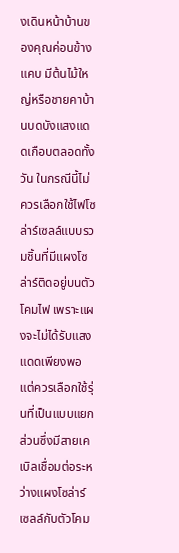งเดินหน้าบ้านของคุณค่อนข้างแคบ มีต้นไม้ใหญ่หรือชายคาบ้านบดบังแสงแดดเกือบตลอดทั้งวัน ในกรณีนี้ไม่ควรเลือกใช้ไฟโซล่าร์เซลล์แบบรวมชิ้นที่มีแผงโซล่าร์ติดอยู่บนตัวโคมไฟ เพราะแผงจะไม่ได้รับแสงแดดเพียงพอ แต่ควรเลือกใช้รุ่นที่เป็นแบบแยกส่วนซึ่งมีสายเคเบิลเชื่อมต่อระหว่างแผงโซล่าร์เซลล์กับตัวโคม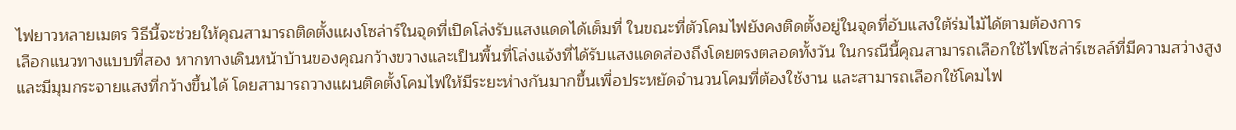ไฟยาวหลายเมตร วิธีนี้จะช่วยให้คุณสามารถติดตั้งแผงโซล่าร์ในจุดที่เปิดโล่งรับแสงแดดได้เต็มที่ ในขณะที่ตัวโคมไฟยังคงติดตั้งอยู่ในจุดที่อับแสงใต้ร่มไม้ได้ตามต้องการ
เลือกแนวทางแบบที่สอง หากทางเดินหน้าบ้านของคุณกว้างขวางและเป็นพื้นที่โล่งแจ้งที่ได้รับแสงแดดส่องถึงโดยตรงตลอดทั้งวัน ในกรณีนี้คุณสามารถเลือกใช้ไฟโซล่าร์เซลล์ที่มีความสว่างสูงและมีมุมกระจายแสงที่กว้างขึ้นได้ โดยสามารถวางแผนติดตั้งโคมไฟให้มีระยะห่างกันมากขึ้นเพื่อประหยัดจำนวนโคมที่ต้องใช้งาน และสามารถเลือกใช้โคมไฟ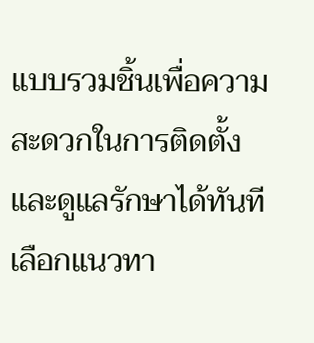แบบรวมชิ้นเพื่อความสะดวกในการติดตั้งและดูแลรักษาได้ทันที
เลือกแนวทา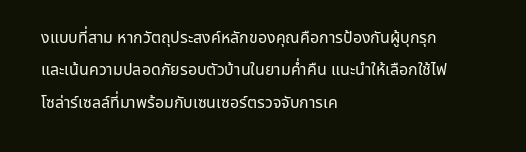งแบบที่สาม หากวัตถุประสงค์หลักของคุณคือการป้องกันผู้บุกรุกและเน้นความปลอดภัยรอบตัวบ้านในยามค่ำคืน แนะนำให้เลือกใช้ไฟโซล่าร์เซลล์ที่มาพร้อมกับเซนเซอร์ตรวจจับการเค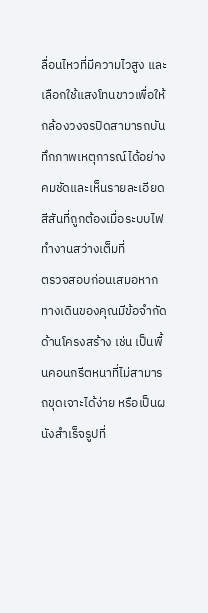ลื่อนไหวที่มีความไวสูง และเลือกใช้แสงโทนขาวเพื่อให้กล้องวงจรปิดสามารถบันทึกภาพเหตุการณ์ได้อย่างคมชัดและเห็นรายละเอียดสีสันที่ถูกต้องเมื่อระบบไฟทำงานสว่างเต็มที่
ตรวจสอบก่อนเสมอหากทางเดินของคุณมีข้อจำกัดด้านโครงสร้าง เช่น เป็นพื้นคอนกรีตหนาที่ไม่สามารถขุดเจาะได้ง่าย หรือเป็นผนังสำเร็จรูปที่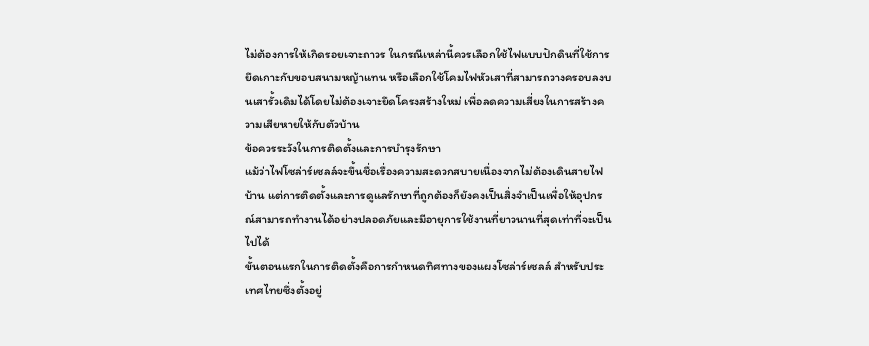ไม่ต้องการให้เกิดรอยเจาะถาวร ในกรณีเหล่านี้ควรเลือกใช้ไฟแบบปักดินที่ใช้การยึดเกาะกับขอบสนามหญ้าแทน หรือเลือกใช้โคมไฟหัวเสาที่สามารถวางครอบลงบนเสารั้วเดิมได้โดยไม่ต้องเจาะยึดโครงสร้างใหม่ เพื่อลดความเสี่ยงในการสร้างความเสียหายให้กับตัวบ้าน
ข้อควรระวังในการติดตั้งและการบำรุงรักษา
แม้ว่าไฟโซล่าร์เซลล์จะขึ้นชื่อเรื่องความสะดวกสบายเนื่องจากไม่ต้องเดินสายไฟบ้าน แต่การติดตั้งและการดูแลรักษาที่ถูกต้องก็ยังคงเป็นสิ่งจำเป็นเพื่อให้อุปกรณ์สามารถทำงานได้อย่างปลอดภัยและมีอายุการใช้งานที่ยาวนานที่สุดเท่าที่จะเป็นไปได้
ขั้นตอนแรกในการติดตั้งคือการกำหนดทิศทางของแผงโซล่าร์เซลล์ สำหรับประเทศไทยซึ่งตั้งอยู่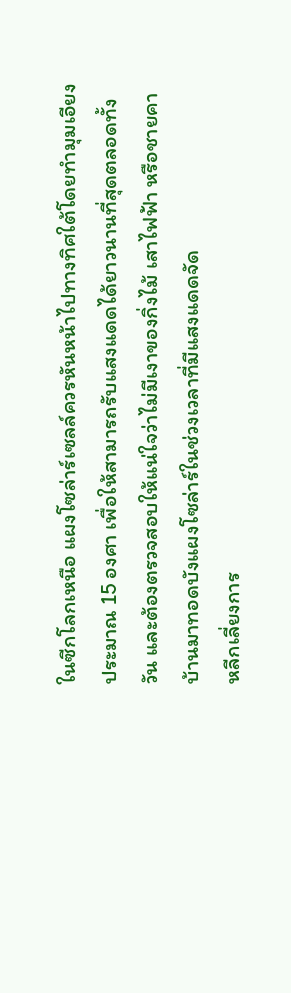ในซีกโลกเหนือ แผงโซล่าร์เซลล์ควรหันหน้าไปทางทิศใต้โดยทำมุมเอียงประมาณ 15 องศา เพื่อให้สามารถรับแสงแดดได้ยาวนานที่สุดตลอดทั้งวัน และต้องตรวจสอบให้แน่ใจว่าไม่มีเงาของกิ่งไม้ เสาไฟฟ้า หรือชายคาบ้านมาทอดบังแผงโซล่าร์ในช่วงเวลาที่มีแสงแดดจัด
หลีกเลี่ยงการ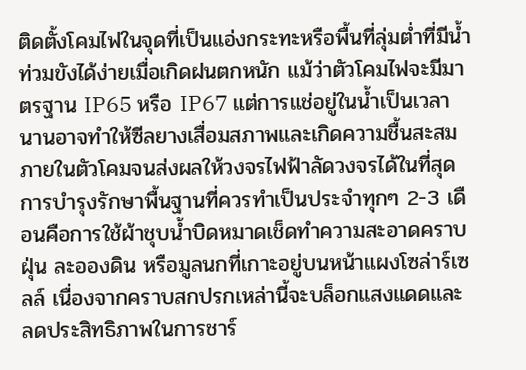ติดตั้งโคมไฟในจุดที่เป็นแอ่งกระทะหรือพื้นที่ลุ่มต่ำที่มีน้ำท่วมขังได้ง่ายเมื่อเกิดฝนตกหนัก แม้ว่าตัวโคมไฟจะมีมาตรฐาน IP65 หรือ IP67 แต่การแช่อยู่ในน้ำเป็นเวลานานอาจทำให้ซีลยางเสื่อมสภาพและเกิดความชื้นสะสมภายในตัวโคมจนส่งผลให้วงจรไฟฟ้าลัดวงจรได้ในที่สุด
การบำรุงรักษาพื้นฐานที่ควรทำเป็นประจำทุกๆ 2-3 เดือนคือการใช้ผ้าชุบน้ำบิดหมาดเช็ดทำความสะอาดคราบฝุ่น ละอองดิน หรือมูลนกที่เกาะอยู่บนหน้าแผงโซล่าร์เซลล์ เนื่องจากคราบสกปรกเหล่านี้จะบล็อกแสงแดดและลดประสิทธิภาพในการชาร์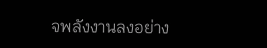จพลังงานลงอย่าง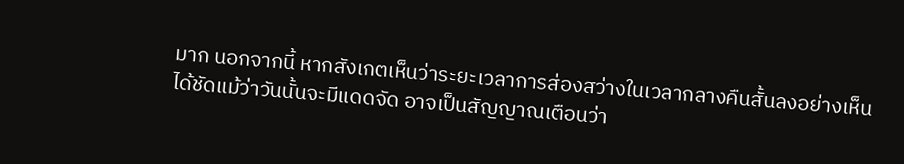มาก นอกจากนี้ หากสังเกตเห็นว่าระยะเวลาการส่องสว่างในเวลากลางคืนสั้นลงอย่างเห็นได้ชัดแม้ว่าวันนั้นจะมีแดดจัด อาจเป็นสัญญาณเตือนว่า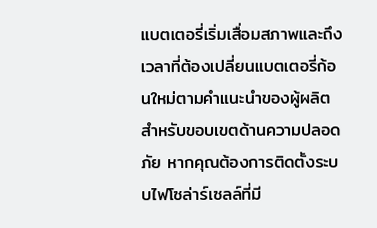แบตเตอรี่เริ่มเสื่อมสภาพและถึงเวลาที่ต้องเปลี่ยนแบตเตอรี่ก้อนใหม่ตามคำแนะนำของผู้ผลิต
สำหรับขอบเขตด้านความปลอดภัย หากคุณต้องการติดตั้งระบบไฟโซล่าร์เซลล์ที่มี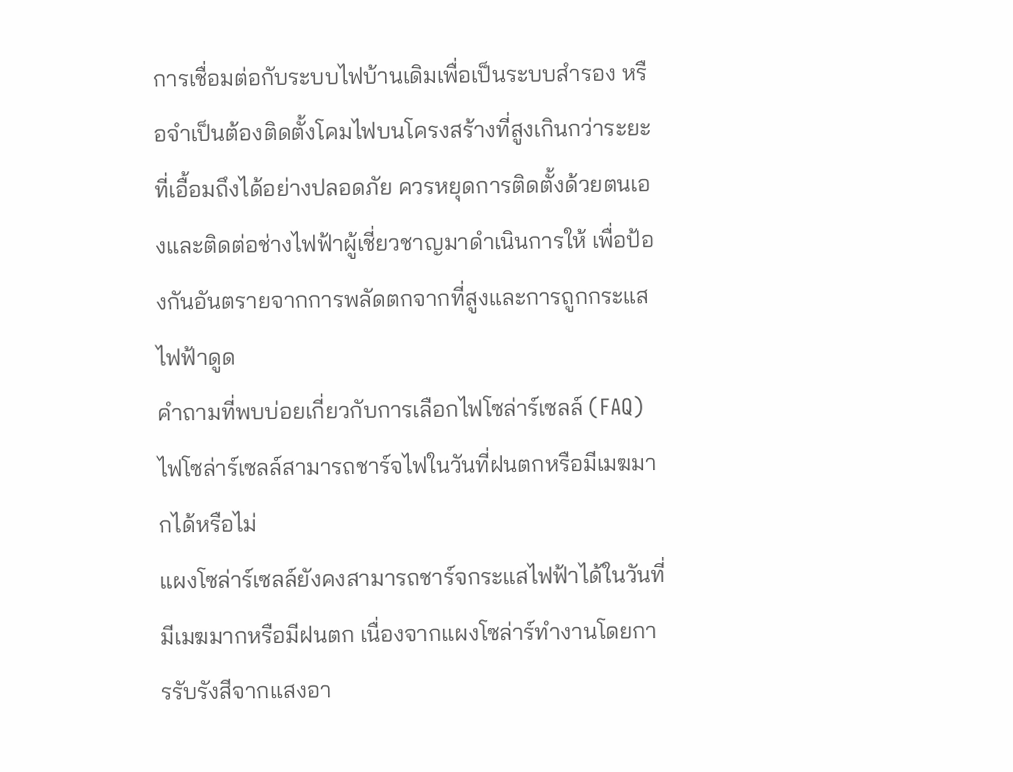การเชื่อมต่อกับระบบไฟบ้านเดิมเพื่อเป็นระบบสำรอง หรือจำเป็นต้องติดตั้งโคมไฟบนโครงสร้างที่สูงเกินกว่าระยะที่เอื้อมถึงได้อย่างปลอดภัย ควรหยุดการติดตั้งด้วยตนเองและติดต่อช่างไฟฟ้าผู้เชี่ยวชาญมาดำเนินการให้ เพื่อป้องกันอันตรายจากการพลัดตกจากที่สูงและการถูกกระแสไฟฟ้าดูด
คำถามที่พบบ่อยเกี่ยวกับการเลือกไฟโซล่าร์เซลล์ (FAQ)
ไฟโซล่าร์เซลล์สามารถชาร์จไฟในวันที่ฝนตกหรือมีเมฆมากได้หรือไม่
แผงโซล่าร์เซลล์ยังคงสามารถชาร์จกระแสไฟฟ้าได้ในวันที่มีเมฆมากหรือมีฝนตก เนื่องจากแผงโซล่าร์ทำงานโดยการรับรังสีจากแสงอา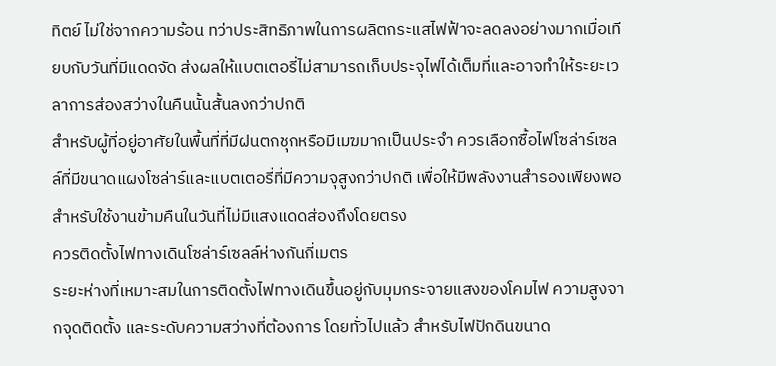ทิตย์ ไม่ใช่จากความร้อน ทว่าประสิทธิภาพในการผลิตกระแสไฟฟ้าจะลดลงอย่างมากเมื่อเทียบกับวันที่มีแดดจัด ส่งผลให้แบตเตอรี่ไม่สามารถเก็บประจุไฟได้เต็มที่และอาจทำให้ระยะเวลาการส่องสว่างในคืนนั้นสั้นลงกว่าปกติ
สำหรับผู้ที่อยู่อาศัยในพื้นที่ที่มีฝนตกชุกหรือมีเมฆมากเป็นประจำ ควรเลือกซื้อไฟโซล่าร์เซลล์ที่มีขนาดแผงโซล่าร์และแบตเตอรี่ที่มีความจุสูงกว่าปกติ เพื่อให้มีพลังงานสำรองเพียงพอสำหรับใช้งานข้ามคืนในวันที่ไม่มีแสงแดดส่องถึงโดยตรง
ควรติดตั้งไฟทางเดินโซล่าร์เซลล์ห่างกันกี่เมตร
ระยะห่างที่เหมาะสมในการติดตั้งไฟทางเดินขึ้นอยู่กับมุมกระจายแสงของโคมไฟ ความสูงจากจุดติดตั้ง และระดับความสว่างที่ต้องการ โดยทั่วไปแล้ว สำหรับไฟปักดินขนาด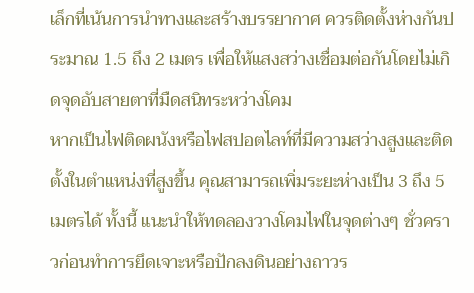เล็กที่เน้นการนำทางและสร้างบรรยากาศ ควรติดตั้งห่างกันประมาณ 1.5 ถึง 2 เมตร เพื่อให้แสงสว่างเชื่อมต่อกันโดยไม่เกิดจุดอับสายตาที่มืดสนิทระหว่างโคม
หากเป็นไฟติดผนังหรือไฟสปอตไลท์ที่มีความสว่างสูงและติดตั้งในตำแหน่งที่สูงขึ้น คุณสามารถเพิ่มระยะห่างเป็น 3 ถึง 5 เมตรได้ ทั้งนี้ แนะนำให้ทดลองวางโคมไฟในจุดต่างๆ ชั่วคราวก่อนทำการยึดเจาะหรือปักลงดินอย่างถาวร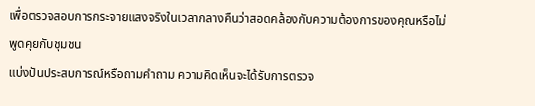เพื่อตรวจสอบการกระจายแสงจริงในเวลากลางคืนว่าสอดคล้องกับความต้องการของคุณหรือไม่
พูดคุยกับชุมชน
แบ่งปันประสบการณ์หรือถามคำถาม ความคิดเห็นจะได้รับการตรวจ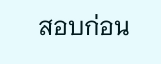สอบก่อน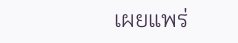เผยแพร่